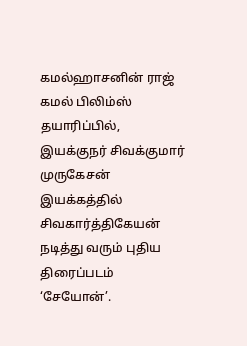கமல்ஹாசனின் ராஜ் கமல் பிலிம்ஸ் தயாரிப்பில், இயக்குநர் சிவக்குமார் முருகேசன் இயக்கத்தில் சிவகார்த்திகேயன் நடித்து வரும் புதிய திரைப்படம் ‘சேயோன்’.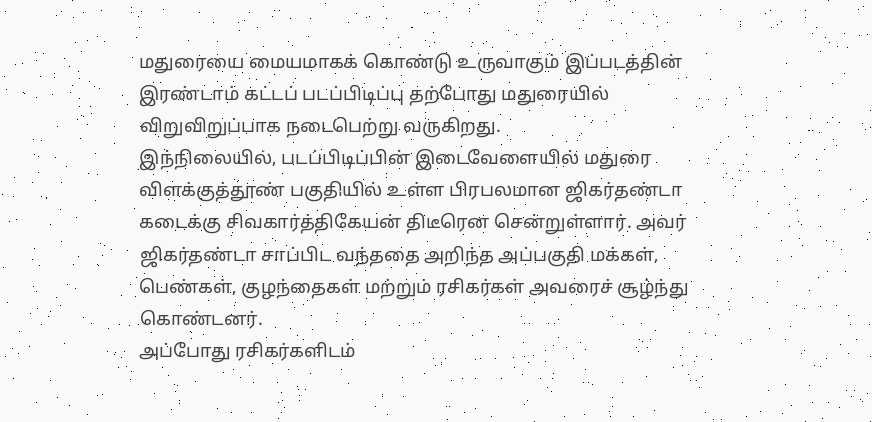மதுரையை மையமாகக் கொண்டு உருவாகும் இப்படத்தின் இரண்டாம் கட்டப் படப்பிடிப்பு தற்போது மதுரையில் விறுவிறுப்பாக நடைபெற்று வருகிறது.
இந்நிலையில், படப்பிடிப்பின் இடைவேளையில் மதுரை விளக்குத்தூண் பகுதியில் உள்ள பிரபலமான ஜிகர்தண்டா கடைக்கு சிவகார்த்திகேயன் திடீரென சென்றுள்ளார். அவர் ஜிகர்தண்டா சாப்பிட வந்ததை அறிந்த அப்பகுதி மக்கள், பெண்கள், குழந்தைகள் மற்றும் ரசிகர்கள் அவரைச் சூழ்ந்து கொண்டனர்.
அப்போது ரசிகர்களிடம்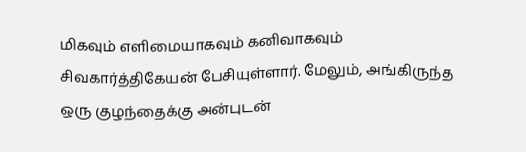மிகவும் எளிமையாகவும் கனிவாகவும் சிவகார்த்திகேயன் பேசியுள்ளார். மேலும், அங்கிருந்த ஒரு குழந்தைக்கு அன்புடன்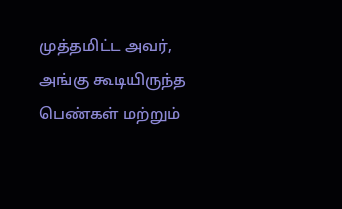முத்தமிட்ட அவர், அங்கு கூடியிருந்த பெண்கள் மற்றும்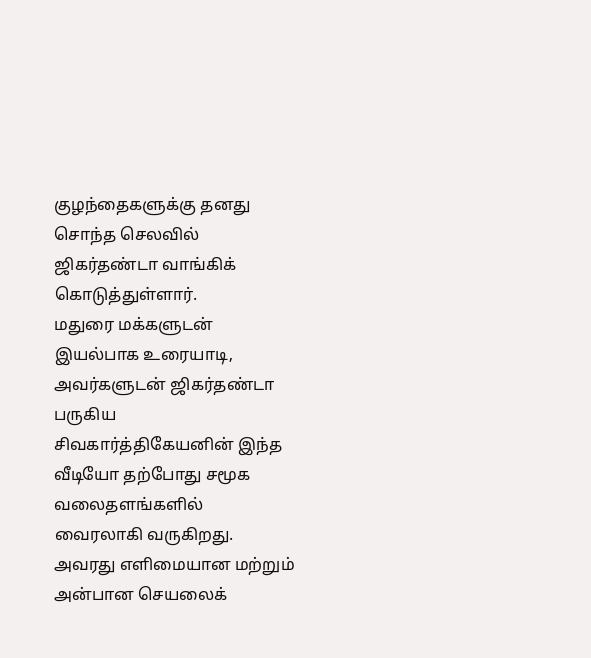குழந்தைகளுக்கு தனது சொந்த செலவில் ஜிகர்தண்டா வாங்கிக் கொடுத்துள்ளார்.
மதுரை மக்களுடன் இயல்பாக உரையாடி, அவர்களுடன் ஜிகர்தண்டா பருகிய சிவகார்த்திகேயனின் இந்த வீடியோ தற்போது சமூக வலைதளங்களில் வைரலாகி வருகிறது. அவரது எளிமையான மற்றும் அன்பான செயலைக்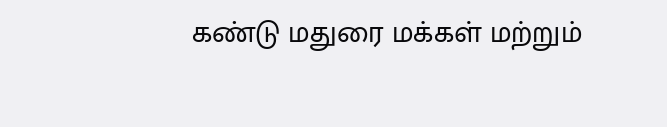கண்டு மதுரை மக்கள் மற்றும்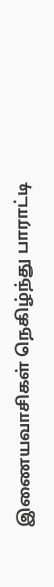இணையவாசிகள் நெகிழ்ந்து பாராட்டி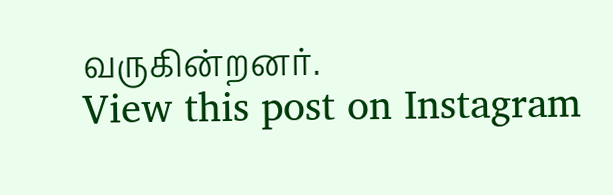வருகின்றனர்.
View this post on Instagram